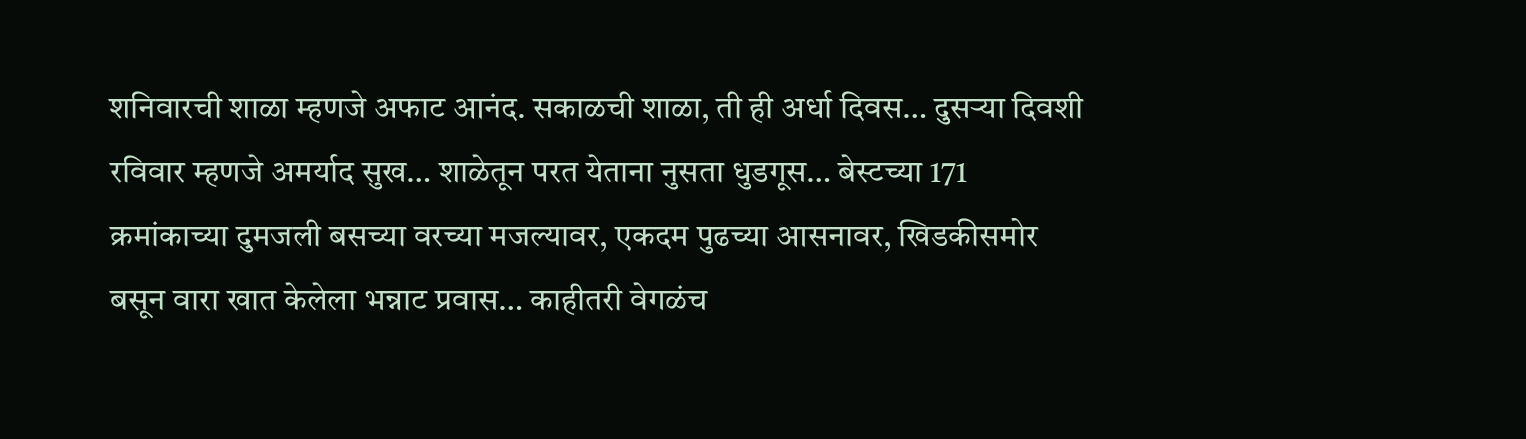शनिवारची शाळा म्हणजे अफाट आनंद. सकाळची शाळा, ती ही अर्धा दिवस… दुसऱ्या दिवशी रविवार म्हणजे अमर्याद सुख… शाळेतून परत येताना नुसता धुडगूस… बेस्टच्या 171 क्रमांकाच्या दुमजली बसच्या वरच्या मजल्यावर, एकदम पुढच्या आसनावर, खिडकीसमोर बसून वारा खात केलेला भन्नाट प्रवास… काहीतरी वेगळंच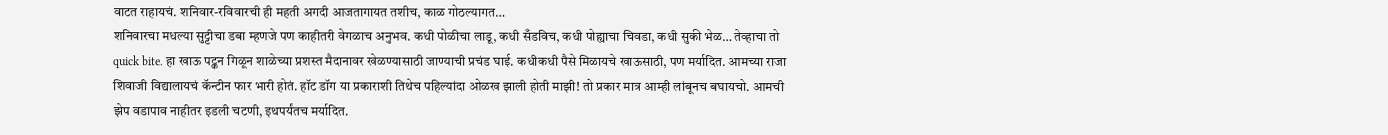वाटत राहायचं. शनिवार-रविवारची ही महती अगदी आजतागायत तशीच, काळ गोठल्यागत…
शनिवारचा मधल्या सुट्टीचा डबा म्हणजे पण काहीतरी वेगळाच अनुभव. कधी पोळीचा लाडू, कधी सँडविच, कधी पोह्याचा चिवडा, कधी सुकी भेळ… तेव्हाचा तो quick bite. हा खाऊ पट्कन गिळून शाळेच्या प्रशस्त मैदानावर खेळण्यासाठी जाण्याची प्रचंड घाई. कधीकधी पैसे मिळायचे खाऊसाठी, पण मर्यादित. आमच्या राजा शिवाजी विद्यालायचं कॅन्टीन फार भारी होतं. हॉट डॉग या प्रकाराशी तिथेच पहिल्यांदा ओळख झाली होती माझी! तो प्रकार मात्र आम्ही लांबूनच बघायचो. आमची झेप वडापाव नाहीतर इडली चटणी, इथपर्यंतच मर्यादित.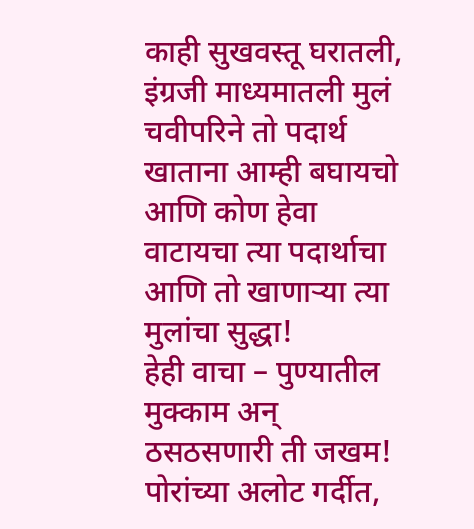काही सुखवस्तू घरातली, इंग्रजी माध्यमातली मुलं चवीपरिने तो पदार्थ खाताना आम्ही बघायचो आणि कोण हेवा वाटायचा त्या पदार्थाचा आणि तो खाणाऱ्या त्या मुलांचा सुद्धा!
हेही वाचा – पुण्यातील मुक्काम अन् ठसठसणारी ती जखम!
पोरांच्या अलोट गर्दीत,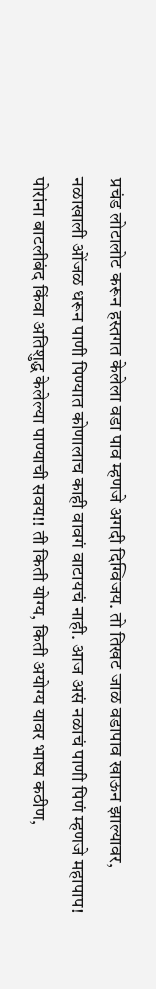प्रचंड लोटालोट करून हस्तगत केलेला वडा पाव म्हणजे अगदी दिग्विजय. तो तिखट जाळ वडापाव खाऊन झाल्यावर, नळाखाली ओंजळ धरून पाणी पिण्यात कोणालाच काही वावगं वाटायचं नाही. आज असं नळाचं पाणी पिणं म्हणजे महापाप! पोरांना बाटलीबंद किंवा अतिशुद्ध केलेल्या पाण्याची सवय!! ती किती योग्य, किती अयोग्य यावर भाष्य कठीण,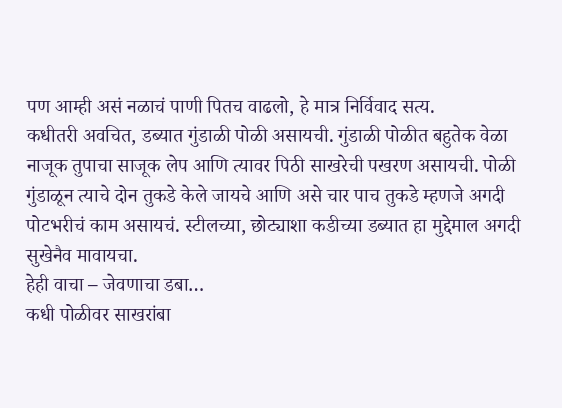पण आम्ही असं नळाचं पाणी पितच वाढलो, हे मात्र निर्विवाद सत्य.
कधीतरी अवचित, डब्यात गुंडाळी पोळी असायची. गुंडाळी पोळीत बहुतेक वेळा नाजूक तुपाचा साजूक लेप आणि त्यावर पिठी साखरेची पखरण असायची. पोळी गुंडाळून त्याचे दोन तुकडे केले जायचे आणि असे चार पाच तुकडे म्हणजे अगदी पोटभरीचं काम असायचं. स्टीलच्या, छोट्याशा कडीच्या डब्यात हा मुद्देमाल अगदी सुखेनैव मावायचा.
हेही वाचा – जेवणाचा डबा…
कधी पोळीवर साखरांबा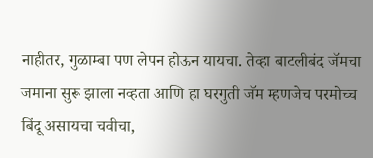नाहीतर, गुळाम्बा पण लेपन होऊन यायचा. तेव्हा बाटलीबंद जॅमचा जमाना सुरू झाला नव्हता आणि हा घरगुती जॅम म्हणजेच परमोच्च बिंदू असायचा चवीचा,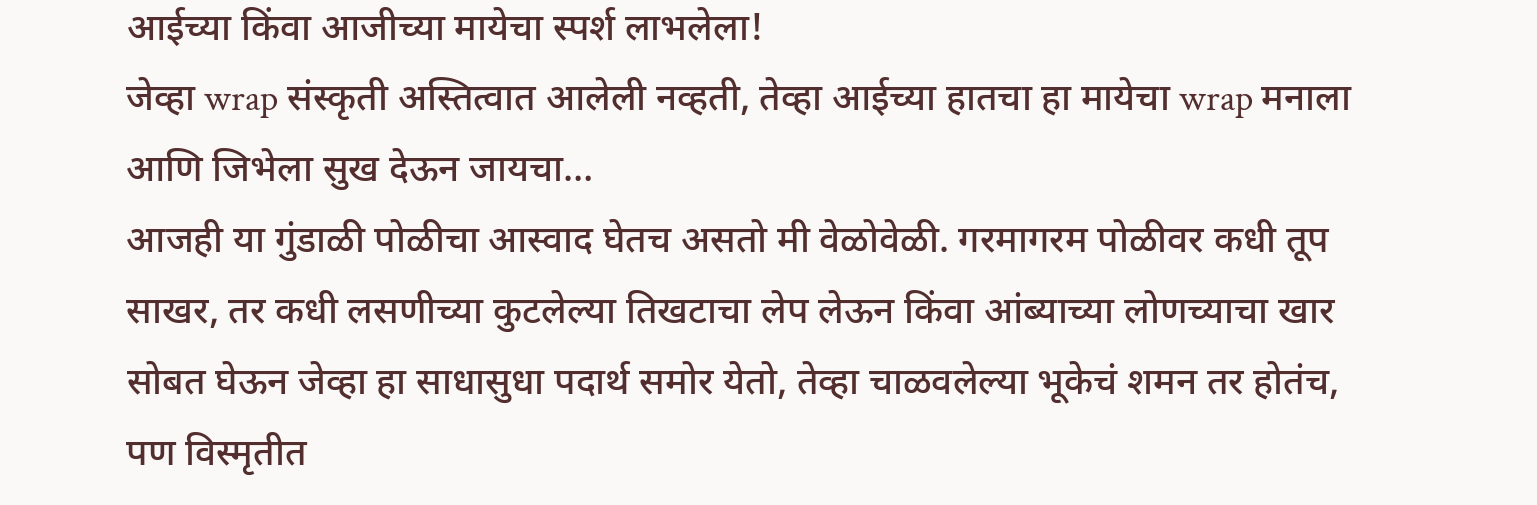आईच्या किंवा आजीच्या मायेचा स्पर्श लाभलेला!
जेव्हा wrap संस्कृती अस्तित्वात आलेली नव्हती, तेव्हा आईच्या हातचा हा मायेचा wrap मनाला आणि जिभेला सुख देऊन जायचा…
आजही या गुंडाळी पोळीचा आस्वाद घेतच असतो मी वेळोवेळी. गरमागरम पोळीवर कधी तूप साखर, तर कधी लसणीच्या कुटलेल्या तिखटाचा लेप लेऊन किंवा आंब्याच्या लोणच्याचा खार सोबत घेऊन जेव्हा हा साधासुधा पदार्थ समोर येतो, तेव्हा चाळवलेल्या भूकेचं शमन तर होतंच, पण विस्मृतीत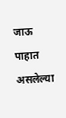जाऊ पाहात असलेल्या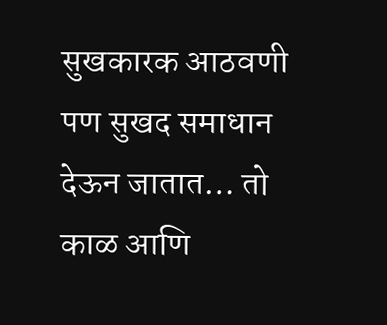सुखकारक आठवणी पण सुखद समाधान देऊन जातात… तो काळ आणि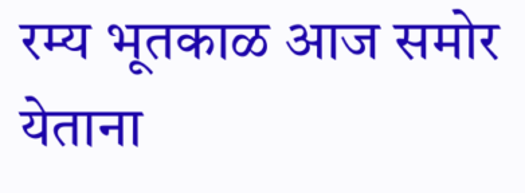रम्य भूतकाळ आज समोर येताना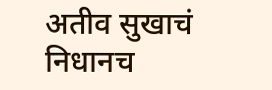अतीव सुखाचं निधानच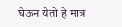घेऊन येतो हे मात्र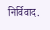निर्विवाद.